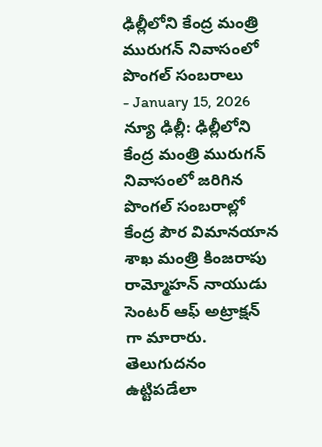ఢిల్లీలోని కేంద్ర మంత్రి మురుగన్ నివాసంలో పొంగల్ సంబరాలు
- January 15, 2026
న్యూ ఢిల్లీ: ఢిల్లీలోని కేంద్ర మంత్రి మురుగన్ నివాసంలో జరిగిన పొంగల్ సంబరాల్లో కేంద్ర పౌర విమానయాన శాఖ మంత్రి కింజరాపు రామ్మోహన్ నాయుడు సెంటర్ ఆఫ్ అట్రాక్షన్ గా మారారు. తెలుగుదనం ఉట్టిపడేలా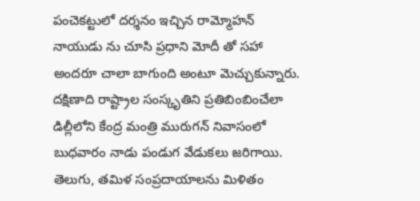పంచెకట్టులో దర్శనం ఇచ్చిన రామ్మోహన్ నాయుడు ను చూసి ప్రధాని మోదీ తో సహా అందరూ చాలా బాగుంది అంటూ మెచ్చుకున్నారు.
దక్షిణాది రాష్ట్రాల సంస్కృతిని ప్రతిబింబించేలా డిల్లీలోని కేంద్ర మంత్రి మురుగన్ నివాసంలో బుధవారం నాడు పండుగ వేడుకలు జరిగాయి. తెలుగు, తమిళ సంప్రదాయాలను మిళితం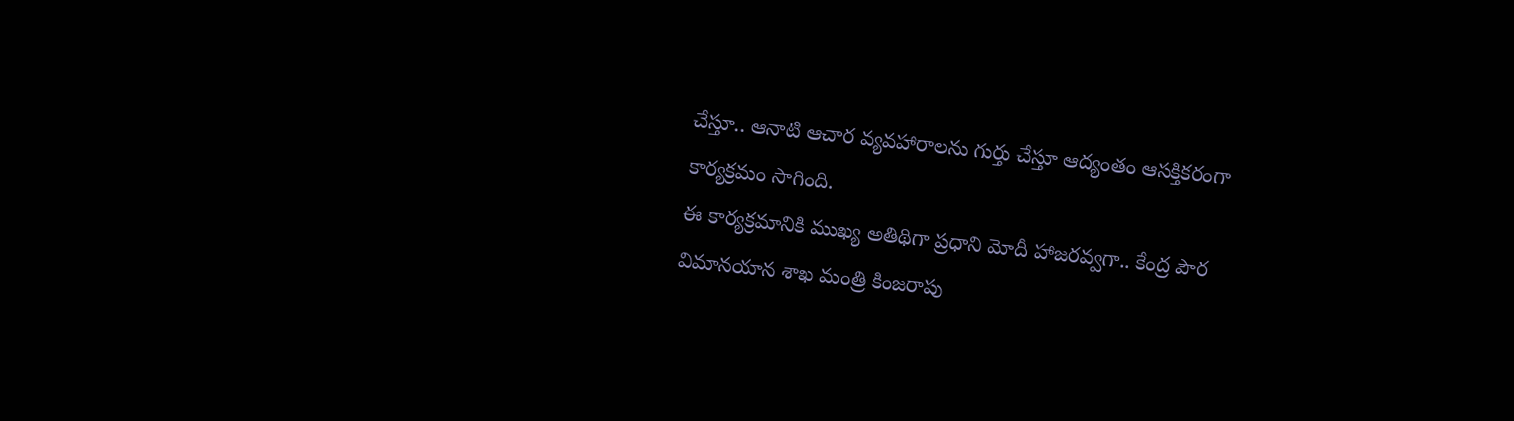చేస్తూ.. ఆనాటి ఆచార వ్యవహారాలను గుర్తు చేస్తూ ఆద్యంతం ఆసక్తికరంగా కార్యక్రమం సాగింది.
ఈ కార్యక్రమానికి ముఖ్య అతిథిగా ప్రధాని మోదీ హాజరవ్వగా.. కేంద్ర పౌర విమానయాన శాఖ మంత్రి కింజరాపు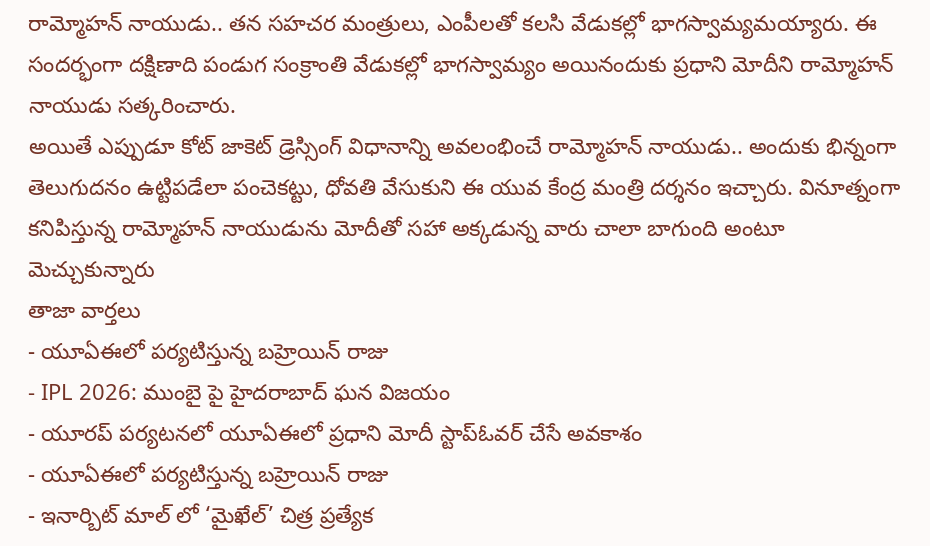రామ్మోహన్ నాయుడు.. తన సహచర మంత్రులు, ఎంపీలతో కలసి వేడుకల్లో భాగస్వామ్యమయ్యారు. ఈ సందర్భంగా దక్షిణాది పండుగ సంక్రాంతి వేడుకల్లో భాగస్వామ్యం అయినందుకు ప్రధాని మోదీని రామ్మోహన్ నాయుడు సత్కరించారు.
అయితే ఎప్పుడూ కోట్ జాకెట్ డ్రెస్సింగ్ విధానాన్ని అవలంభించే రామ్మోహన్ నాయుడు.. అందుకు భిన్నంగా తెలుగుదనం ఉట్టిపడేలా పంచెకట్టు, ధోవతి వేసుకుని ఈ యువ కేంద్ర మంత్రి దర్శనం ఇచ్చారు. వినూత్నంగా కనిపిస్తున్న రామ్మోహన్ నాయుడును మోదీతో సహా అక్కడున్న వారు చాలా బాగుంది అంటూ మెచ్చుకున్నారు
తాజా వార్తలు
- యూఏఈలో పర్యటిస్తున్న బహ్రెయిన్ రాజు
- IPL 2026: ముంబై పై హైదరాబాద్ ఘన విజయం
- యూరప్ పర్యటనలో యూఏఈలో ప్రధాని మోదీ స్టాప్ఓవర్ చేసే అవకాశం
- యూఏఈలో పర్యటిస్తున్న బహ్రెయిన్ రాజు
- ఇనార్బిట్ మాల్ లో ‘మైఖేల్’ చిత్ర ప్రత్యేక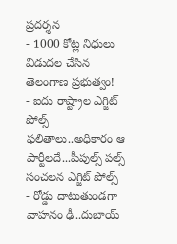ప్రదర్శన
- 1000 కోట్ల నిధులు విడుదల చేసిన తెలంగాణ ప్రభుత్వం!
- ఐదు రాష్ట్రాల ఎగ్జిట్ పోల్స్ ఫలితాలు..అధికారం ఆ పార్టీలదే...పీపుల్స్ పల్స్ సంచలన ఎగ్జిట్ పోల్స్
- రోడ్డు దాటుతుండగా వాహనం ఢీ..దుబాయ్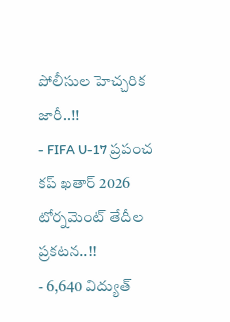పోలీసుల హెచ్చరిక జారీ..!!
- FIFA U-17 ప్రపంచ కప్ ఖతార్ 2026 టోర్నమెంట్ తేదీల ప్రకటన..!!
- 6,640 విద్యుత్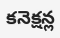కనెక్షన్ల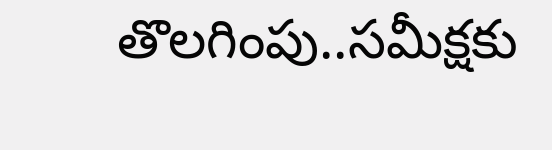తొలగింపు..సమీక్షకు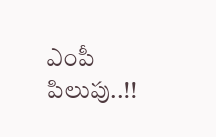ఎంపీ పిలుపు..!!